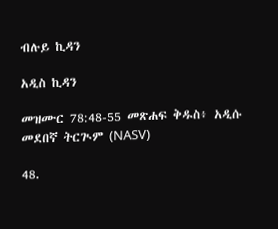ብሉይ ኪዳን

አዲስ ኪዳን

መዝሙር 78:48-55 መጽሐፍ ቅዱስ፥ አዲሱ መደበኛ ትርጒም (NASV)

48.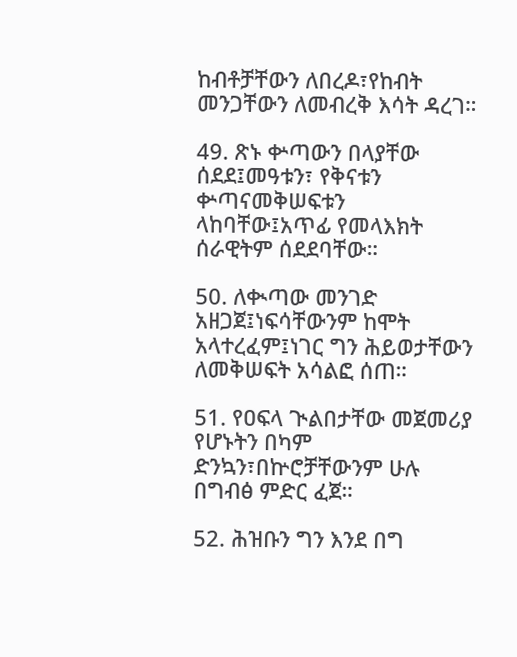ከብቶቻቸውን ለበረዶ፣የከብት መንጋቸውን ለመብረቅ እሳት ዳረገ።

49. ጽኑ ቍጣውን በላያቸው ሰደደ፤መዓቱን፣ የቅናቱን ቍጣናመቅሠፍቱን ላከባቸው፤አጥፊ የመላእክት ሰራዊትም ሰደደባቸው።

50. ለቊጣው መንገድ አዘጋጀ፤ነፍሳቸውንም ከሞት አላተረፈም፤ነገር ግን ሕይወታቸውን ለመቅሠፍት አሳልፎ ሰጠ።

51. የዐፍላ ጒልበታቸው መጀመሪያ የሆኑትን በካም ድንኳን፣በኵሮቻቸውንም ሁሉ በግብፅ ምድር ፈጀ።

52. ሕዝቡን ግን እንደ በግ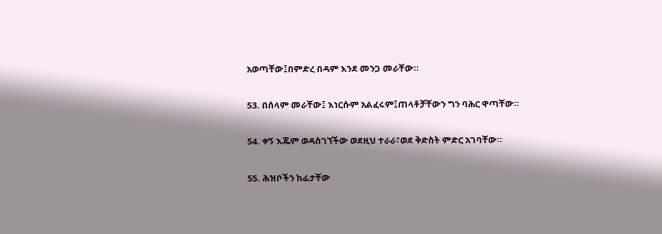አወጣቸው፤በምድረ በዳም እንደ መንጋ መራቸው።

53. በሰላም መራቸው፤ እነርሱም አልፈሩም፤ጠላቶቻቸውን ግን ባሕር ዋጣቸው።

54. ቀኝ እጁም ወዳስገኘችው ወደዚህ ተራራ፣ወደ ቅድስት ምድር አገባቸው።

55. ሕዝቦችን ከፊታቸው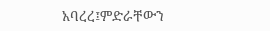አባረረ፤ምድራቸውን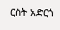ርስት አድርጎ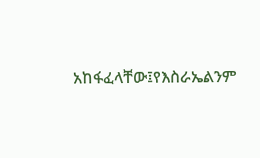አከፋፈላቸው፤የእስራኤልንም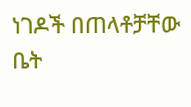ነገዶች በጠላቶቻቸው ቤት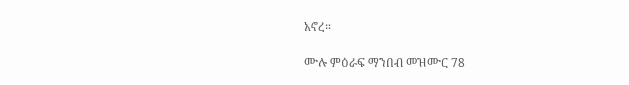አኖረ።

ሙሉ ምዕራፍ ማንበብ መዝሙር 78